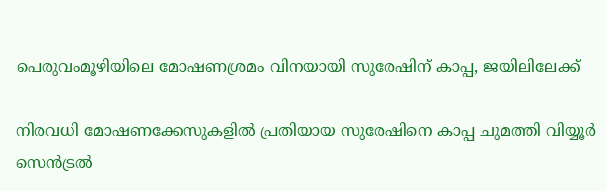പെരുവംമൂഴിയിലെ മോഷണശ്രമം വിനയായി സുരേഷിന് കാപ്പ, ജയിലിലേക്ക്

നിരവധി മോഷണക്കേസുകളിൽ പ്രതിയായ സുരേഷിനെ കാപ്പ ചുമത്തി വിയ്യൂർ സെൻട്രൽ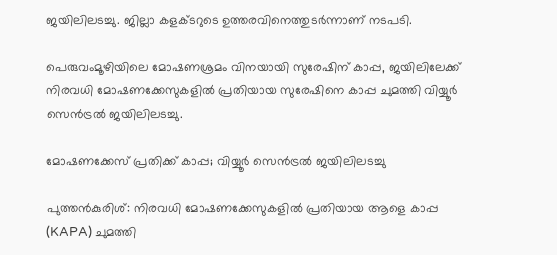ജയിലിലടച്ചു. ജില്ലാ കളക്ടറുടെ ഉത്തരവിനെത്തുടർന്നാണ് നടപടി.

പെരുവംമൂഴിയിലെ മോഷണശ്രമം വിനയായി സുരേഷിന് കാപ്പ, ജയിലിലേക്ക്
നിരവധി മോഷണക്കേസുകളിൽ പ്രതിയായ സുരേഷിനെ കാപ്പ ചുമത്തി വിയ്യൂർ സെൻട്രൽ ജയിലിലടച്ചു.

മോഷണക്കേസ് പ്രതിക്ക് കാപ്പ; വിയ്യൂർ സെൻട്രൽ ജയിലിലടച്ചു

പുത്തൻകുരിശ്: നിരവധി മോഷണക്കേസുകളിൽ പ്രതിയായ ആളെ കാപ്പ (KAPA) ചുമത്തി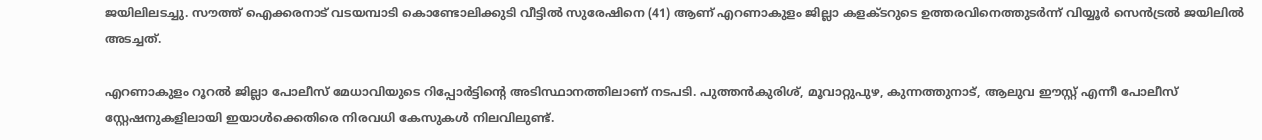ജയിലിലടച്ചു. സൗത്ത് ഐക്കരനാട് വടയമ്പാടി കൊണ്ടോലിക്കുടി വീട്ടിൽ സുരേഷിനെ (41) ആണ് എറണാകുളം ജില്ലാ കളക്ടറുടെ ഉത്തരവിനെത്തുടർന്ന് വിയ്യൂർ സെൻട്രൽ ജയിലിൽ അടച്ചത്.

എറണാകുളം റൂറൽ ജില്ലാ പോലീസ് മേധാവിയുടെ റിപ്പോർട്ടിന്റെ അടിസ്ഥാനത്തിലാണ് നടപടി. പുത്തൻകുരിശ്, മൂവാറ്റുപുഴ, കുന്നത്തുനാട്, ആലുവ ഈസ്റ്റ് എന്നീ പോലീസ് സ്റ്റേഷനുകളിലായി ഇയാൾക്കെതിരെ നിരവധി കേസുകൾ നിലവിലുണ്ട്.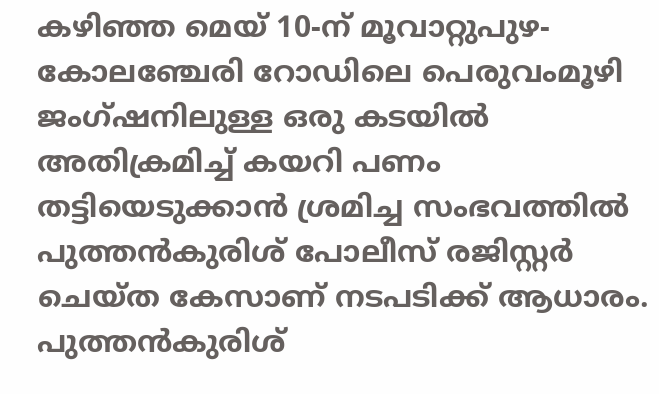കഴിഞ്ഞ മെയ് 10-ന് മൂവാറ്റുപുഴ-കോലഞ്ചേരി റോഡിലെ പെരുവംമൂഴി ജംഗ്ഷനിലുള്ള ഒരു കടയിൽ അതിക്രമിച്ച് കയറി പണം തട്ടിയെടുക്കാൻ ശ്രമിച്ച സംഭവത്തിൽ പുത്തൻകുരിശ് പോലീസ് രജിസ്റ്റർ ചെയ്ത കേസാണ് നടപടിക്ക് ആധാരം. പുത്തൻകുരിശ്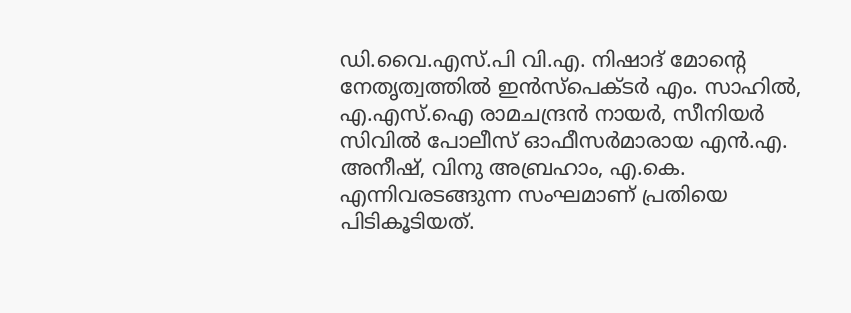ഡി.വൈ.എസ്.പി വി.എ. നിഷാദ് മോന്റെ നേതൃത്വത്തിൽ ഇൻസ്പെക്ടർ എം. സാഹിൽ, എ.എസ്.ഐ രാമചന്ദ്രൻ നായർ, സീനിയർ സിവിൽ പോലീസ് ഓഫീസർമാരായ എൻ.എ. അനീഷ്, വിനു അബ്രഹാം, എ.കെ. എന്നിവരടങ്ങുന്ന സംഘമാണ് പ്രതിയെ പിടികൂടിയത്.